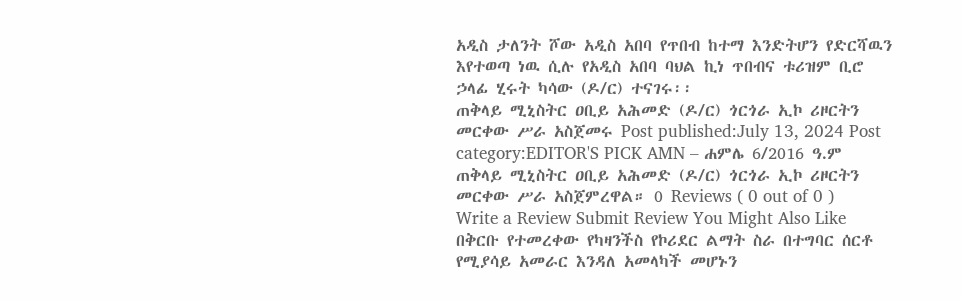አዲስ ታለንት ሾው አዲስ አበባ የጥበብ ከተማ እንድትሆን የድርሻዉን እየተወጣ ነዉ ሲሉ የአዲስ አበባ ባህል ኪነ ጥበብና ቱሪዝም ቢሮ ኃላፊ ሂሩት ካሳው (ዶ/ር) ተናገሩ፡፡
ጠቅላይ ሚኒስትር ዐቢይ አሕመድ (ዶ/ር) ጎርጎራ ኢኮ ሪዞርትን መርቀው ሥራ አስጀመሩ Post published:July 13, 2024 Post category:EDITOR'S PICK AMN – ሐምሌ 6/2016 ዓ.ም ጠቅላይ ሚኒስትር ዐቢይ አሕመድ (ዶ/ር) ጎርጎራ ኢኮ ሪዞርትን መርቀው ሥራ አስጀምረዋል። 0 Reviews ( 0 out of 0 ) Write a Review Submit Review You Might Also Like በቅርቡ የተመረቀው የካዛንችስ የኮሪደር ልማት ስራ በተግባር ሰርቶ የሚያሳይ አመራር እንዳለ አመላካች መሆኑን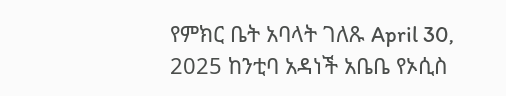የምክር ቤት አባላት ገለጹ April 30, 2025 ከንቲባ አዳነች አቤቤ የኦሲስ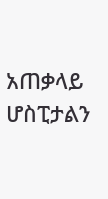አጠቃላይ ሆስፒታልን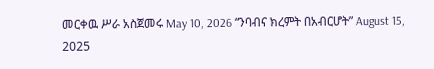መርቀዉ ሥራ አስጀመሩ May 10, 2026 “ንባብና ክረምት በአብርሆት” August 15, 2025